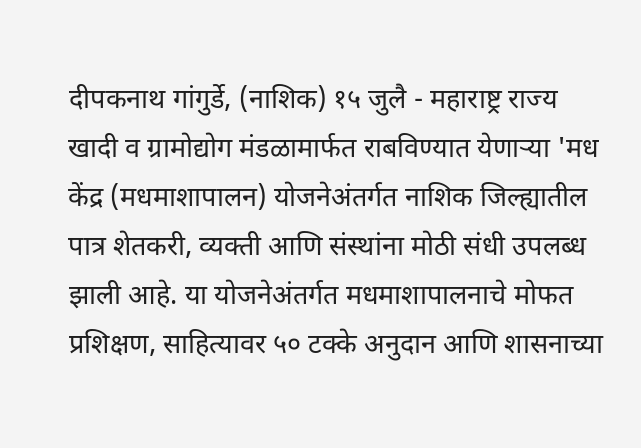दीपकनाथ गांगुर्डे, (नाशिक) १५ जुलै - महाराष्ट्र राज्य खादी व ग्रामोद्योग मंडळामार्फत राबविण्यात येणाऱ्या 'मध केंद्र (मधमाशापालन) योजनेअंतर्गत नाशिक जिल्ह्यातील पात्र शेतकरी, व्यक्ती आणि संस्थांना मोठी संधी उपलब्ध झाली आहे. या योजनेअंतर्गत मधमाशापालनाचे मोफत प्रशिक्षण, साहित्यावर ५० टक्के अनुदान आणि शासनाच्या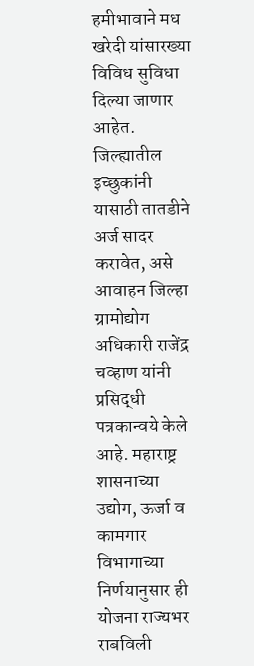हमीभावाने मध खरेदी यांसारख्या विविध सुविधा दिल्या जाणार आहेत. जिल्ह्यातील इच्छुकांनी यासाठी तातडीने अर्ज सादर करावेत, असे आवाहन जिल्हा ग्रामोद्योग अधिकारी राजेंद्र चव्हाण यांनी प्रसिद्धी पत्रकान्वये केले आहे. महाराष्ट्र शासनाच्या उद्योग, ऊर्जा व कामगार विभागाच्या निर्णयानुसार ही योजना राज्यभर राबविली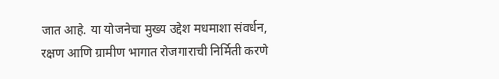जात आहे. या योजनेचा मुख्य उद्देश मधमाशा संवर्धन, रक्षण आणि ग्रामीण भागात रोजगाराची निर्मिती करणे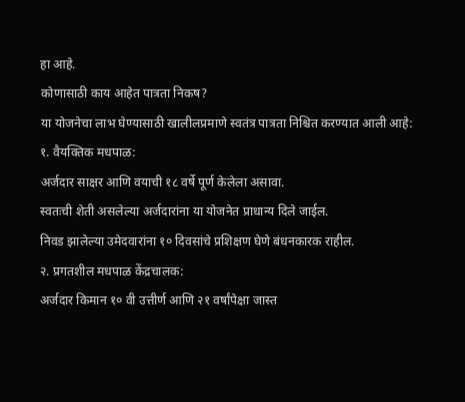हा आहे.
कोणासाठी काय आहेत पात्रता निकष?
या योजनेचा लाभ घेण्यासाठी खालीलप्रमाणे स्वतंत्र पात्रता निश्चित करण्यात आली आहे:
१. वैयक्तिक मधपाळ:
अर्जदार साक्षर आणि वयाची १८ वर्षे पूर्ण केलेला असावा.
स्वतःची शेती असलेल्या अर्जदारांना या योजनेत प्राधान्य दिले जाईल.
निवड झालेल्या उमेदवारांना १० दिवसांचे प्रशिक्षण घेणे बंधनकारक राहील.
२. प्रगतशील मधपाळ केंद्रचालक:
अर्जदार किमान १० वी उत्तीर्ण आणि २१ वर्षांपेक्षा जास्त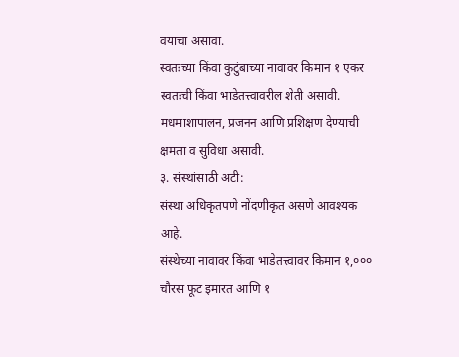वयाचा असावा.
स्वतःच्या किंवा कुटुंबाच्या नावावर किमान १ एकर स्वतःची किंवा भाडेतत्त्वावरील शेती असावी.
मधमाशापालन, प्रजनन आणि प्रशिक्षण देण्याची क्षमता व सुविधा असावी.
३. संस्थांसाठी अटी:
संस्था अधिकृतपणे नोंदणीकृत असणे आवश्यक आहे.
संस्थेच्या नावावर किंवा भाडेतत्त्वावर किमान १,००० चौरस फूट इमारत आणि १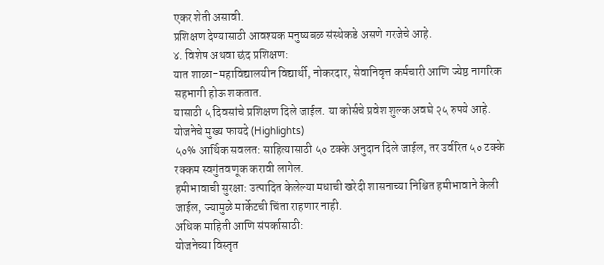एकर शेती असावी.
प्रशिक्षण देण्यासाठी आवश्यक मनुष्यबळ संस्थेकडे असणे गरजेचे आहे.
४. विशेष अथवा छंद प्रशिक्षण:
यात शाळा-महाविद्यालयीन विद्यार्थी, नोकरदार, सेवानिवृत्त कर्मचारी आणि ज्येष्ठ नागरिक सहभागी होऊ शकतात.
यासाठी ५ दिवसांचे प्रशिक्षण दिले जाईल. या कोर्सचे प्रवेश शुल्क अवघे २५ रुपये आहे.
योजनेचे मुख्य फायदे (Highlights)
५०% आर्थिक सवलत: साहित्यासाठी ५० टक्के अनुदान दिले जाईल, तर उर्वरित ५० टक्के रक्कम स्वगुंतवणूक करावी लागेल.
हमीभावाची सुरक्षा: उत्पादित केलेल्या मधाची खरेदी शासनाच्या निश्चित हमीभावाने केली जाईल, ज्यामुळे मार्केटची चिंता राहणार नाही.
अधिक माहिती आणि संपर्कासाठी:
योजनेच्या विस्तृत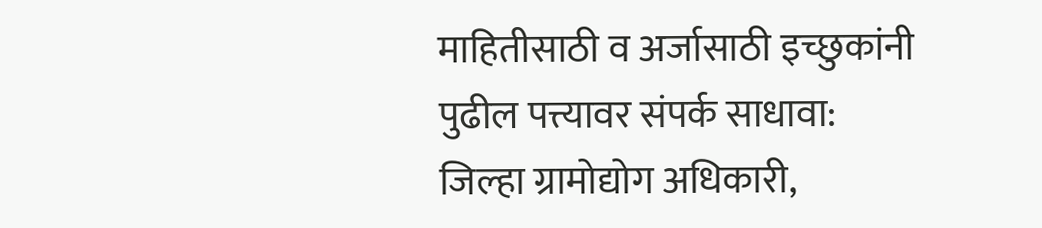माहितीसाठी व अर्जासाठी इच्छुकांनी पुढील पत्त्यावर संपर्क साधावा:
जिल्हा ग्रामोद्योग अधिकारी,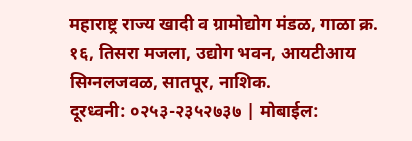महाराष्ट्र राज्य खादी व ग्रामोद्योग मंडळ, गाळा क्र. १६, तिसरा मजला, उद्योग भवन, आयटीआय सिग्नलजवळ, सातपूर, नाशिक.
दूरध्वनी: ०२५३-२३५२७३७ | मोबाईल: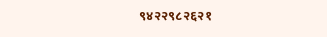९४२२९८२६२१